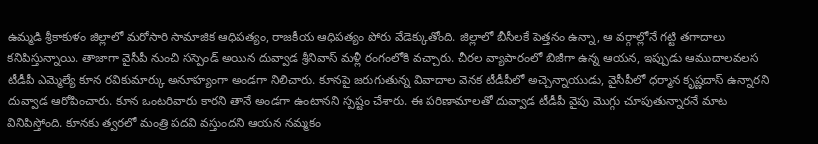ఉమ్మడి శ్రీకాకుళం జిల్లాలో మరోసారి సామాజిక ఆధిపత్యం, రాజకీయ ఆధిపత్యం పోరు వేడెక్కుతోంది. జిల్లాలో బీసీలకే పెత్తనం ఉన్నా, ఆ వర్గాల్లోనే గట్టి తగాదాలు కనిపిస్తున్నాయి. తాజాగా వైసీపీ నుంచి సస్పెండ్ అయిన దువ్వాడ శ్రీనివాస్ మళ్లీ రంగంలోకి వచ్చారు. చీరల వ్యాపారంలో బిజీగా ఉన్న ఆయన, ఇప్పుడు ఆముదాలవలస టీడీపీ ఎమ్మెల్యే కూన రవికుమార్కు అనూహ్యంగా అండగా నిలిచారు. కూనపై జరుగుతున్న వివాదాల వెనక టీడీపీలో అచ్చెన్నాయుడు, వైసీపీలో ధర్మాన కృష్ణదాస్ ఉన్నారని దువ్వాడ ఆరోపించారు. కూన ఒంటరివారు కారని తానే అండగా ఉంటానని స్పష్టం చేశారు. ఈ పరిణామాలతో దువ్వాడ టీడీపీ వైపు మొగ్గు చూపుతున్నారనే మాట వినిపిస్తోంది. కూనకు త్వరలో మంత్రి పదవి వస్తుందని ఆయన నమ్మకం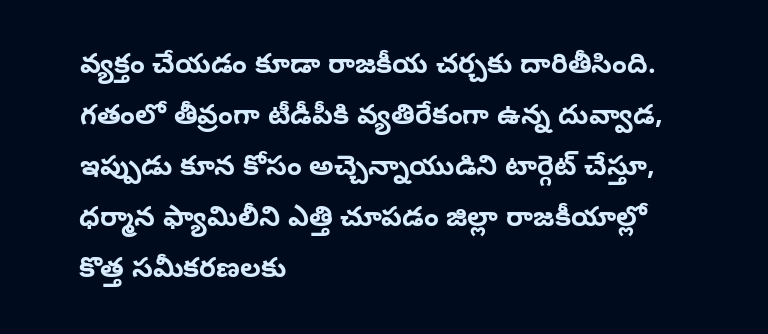వ్యక్తం చేయడం కూడా రాజకీయ చర్చకు దారితీసింది. గతంలో తీవ్రంగా టీడీపీకి వ్యతిరేకంగా ఉన్న దువ్వాడ, ఇప్పుడు కూన కోసం అచ్చెన్నాయుడిని టార్గెట్ చేస్తూ, ధర్మాన ఫ్యామిలీని ఎత్తి చూపడం జిల్లా రాజకీయాల్లో కొత్త సమీకరణలకు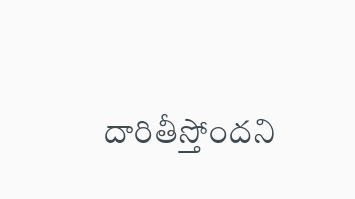దారితీస్తోందని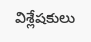విశ్లేషకులు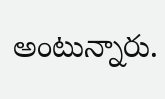అంటున్నారు.